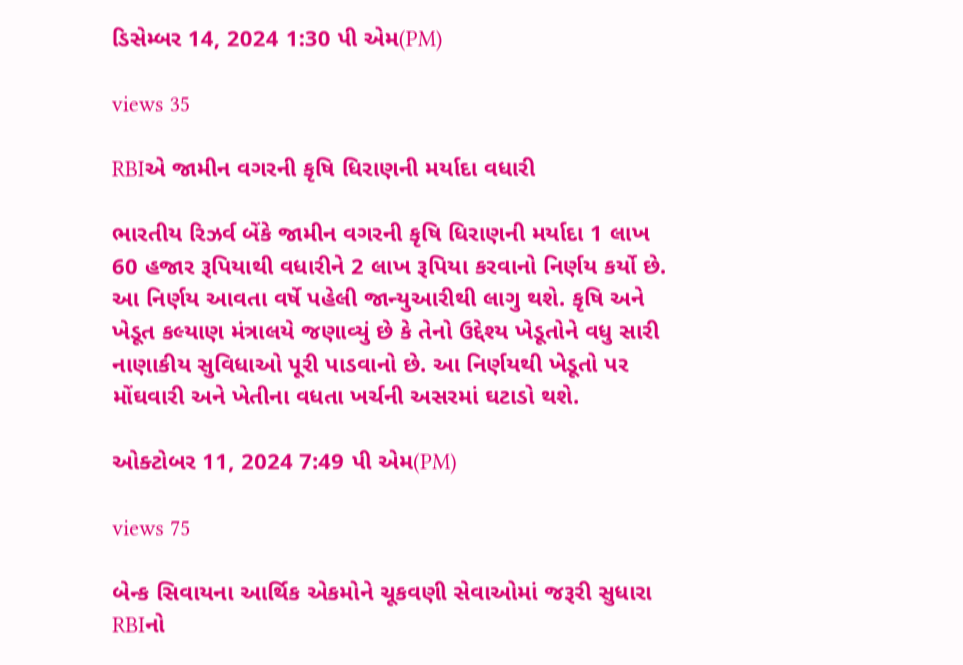ડિસેમ્બર 14, 2024 1:30 પી એમ(PM)

views 35

RBIએ જામીન વગરની કૃષિ ધિરાણની મર્યાદા વધારી

ભારતીય રિઝર્વ બેંકે જામીન વગરની કૃષિ ધિરાણની મર્યાદા 1 લાખ 60 હજાર રૂપિયાથી વધારીને 2 લાખ રૂપિયા કરવાનો નિર્ણય કર્યો છે. આ નિર્ણય આવતા વર્ષે પહેલી જાન્યુઆરીથી લાગુ થશે. કૃષિ અને ખેડૂત કલ્યાણ મંત્રાલયે જણાવ્યું છે કે તેનો ઉદ્દેશ્ય ખેડૂતોને વધુ સારી નાણાકીય સુવિધાઓ પૂરી પાડવાનો છે. આ નિર્ણયથી ખેડૂતો પર મોંઘવારી અને ખેતીના વધતા ખર્ચની અસરમાં ઘટાડો થશે.

ઓક્ટોબર 11, 2024 7:49 પી એમ(PM)

views 75

બેન્ક સિવાયના આર્થિક એકમોને ચૂકવણી સેવાઓમાં જરૂરી સુધારા RBIનો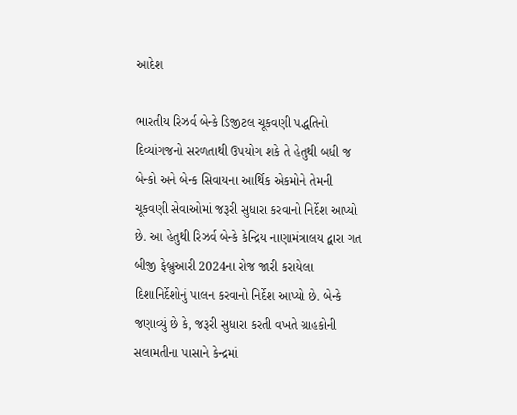આદેશ

ભારતીય રિઝર્વ બેન્કે ડિજીટલ ચૂકવણી પદ્ધતિનો દિવ્યાંગજનો સરળતાથી ઉપયોગ શકે તે હેતુથી બધી જ બેન્કો અને બેન્ક સિવાયના આર્થિક એકમોને તેમની ચૂકવણી સેવાઓમાં જરૂરી સુધારા કરવાનો નિર્દેશ આપ્યો છે. આ હેતુથી રિઝર્વ બેન્કે કેન્દ્રિય નાણામંત્રાલય દ્વારા ગત બીજી ફેબ્રુઆરી 2024ના રોજ જારી કરાયેલા દિશાનિર્દેશોનું પાલન કરવાનો નિર્દેશ આપ્યો છે. બેન્કે જણાવ્યું છે કે, જરૂરી સુધારા કરતી વખતે ગ્રાહકોની સલામતીના પાસાને કેન્દ્રમાં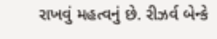રાખવું મહત્વનું છે. રીઝર્વ બેન્કે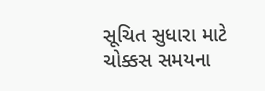સૂચિત સુધારા માટે ચોક્કસ સમયના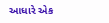આધારે એક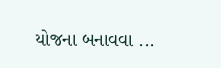યોજના બનાવવા ...